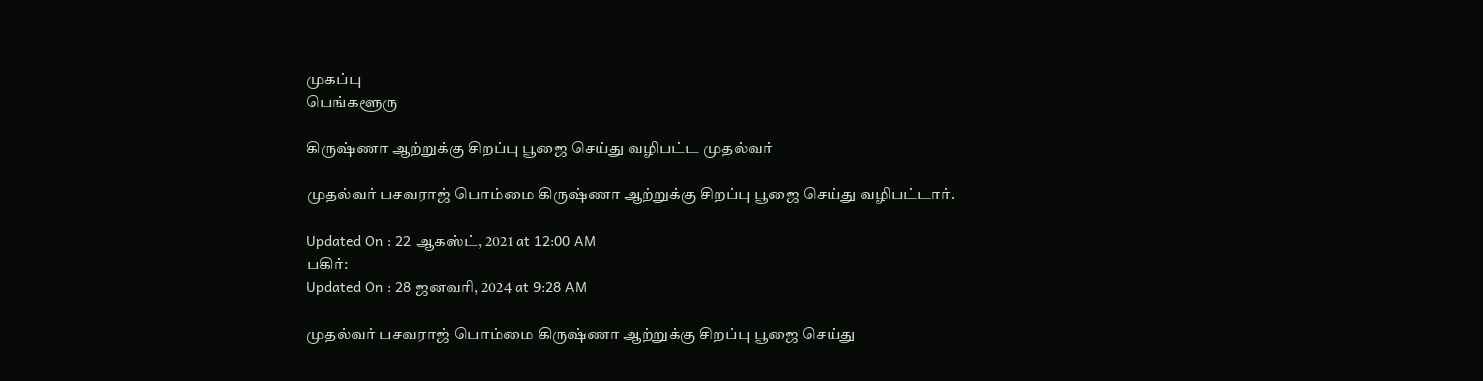முகப்பு
பெங்களூரு

கிருஷ்ணா ஆற்றுக்கு சிறப்பு பூஜை செய்து வழிபட்ட முதல்வர்

முதல்வர் பசவராஜ் பொம்மை கிருஷ்ணா ஆற்றுக்கு சிறப்பு பூஜை செய்து வழிபட்டார்.

Updated On : 22 ஆகஸ்ட், 2021 at 12:00 AM
பகிர்:
Updated On : 28 ஜனவரி, 2024 at 9:28 AM

முதல்வர் பசவராஜ் பொம்மை கிருஷ்ணா ஆற்றுக்கு சிறப்பு பூஜை செய்து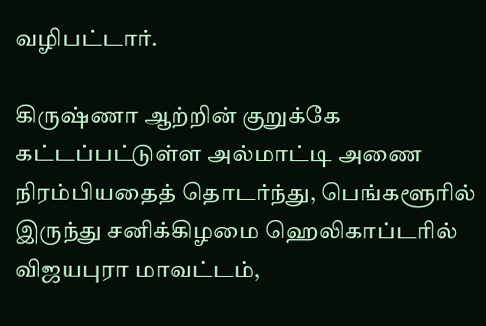வழிபட்டார்.

கிருஷ்ணா ஆற்றின் குறுக்கே கட்டப்பட்டுள்ள அல்மாட்டி அணை நிரம்பியதைத் தொடர்ந்து, பெங்களூரில் இருந்து சனிக்கிழமை ஹெலிகாப்டரில் விஜயபுரா மாவட்டம்,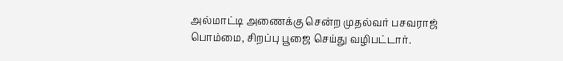அல்மாட்டி அணைக்கு சென்ற முதல்வர் பசவராஜ் பொம்மை, சிறப்பு பூஜை செய்து வழிபட்டார்.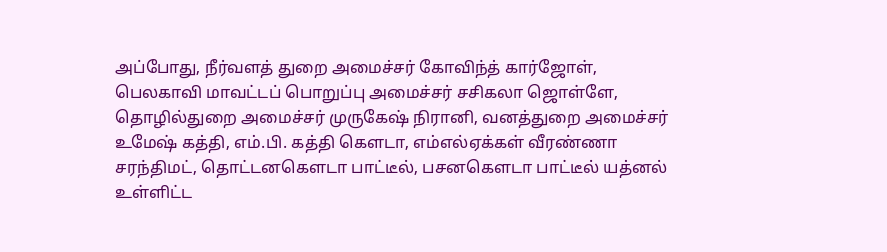அப்போது, நீர்வளத் துறை அமைச்சர் கோவிந்த் கார்ஜோள், பெலகாவி மாவட்டப் பொறுப்பு அமைச்சர் சசிகலா ஜொள்ளே, தொழில்துறை அமைச்சர் முருகேஷ் நிரானி, வனத்துறை அமைச்சர் உமேஷ் கத்தி, எம்.பி. கத்தி கௌடா, எம்எல்ஏக்கள் வீரண்ணா சரந்திமட், தொட்டனகௌடா பாட்டீல், பசனகௌடா பாட்டீல் யத்னல் உள்ளிட்ட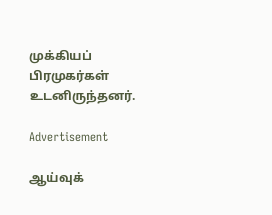முக்கியப் பிரமுகர்கள் உடனிருந்தனர்.

Advertisement

ஆய்வுக்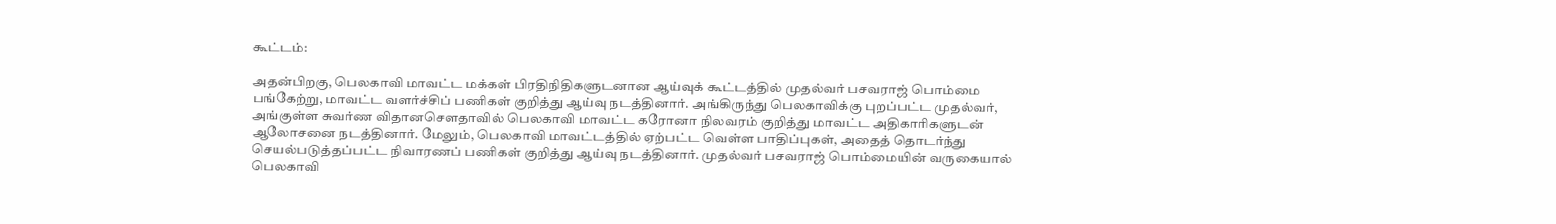கூட்டம்:

அதன்பிறகு, பெலகாவி மாவட்ட மக்கள் பிரதிநிதிகளுடனான ஆய்வுக் கூட்டத்தில் முதல்வர் பசவராஜ் பொம்மை பங்கேற்று, மாவட்ட வளர்ச்சிப் பணிகள் குறித்து ஆய்வு நடத்தினார். அங்கிருந்து பெலகாவிக்கு புறப்பட்ட முதல்வர், அங்குள்ள சுவர்ண விதானசௌதாவில் பெலகாவி மாவட்ட கரோனா நிலவரம் குறித்து மாவட்ட அதிகாரிகளுடன் ஆலோசனை நடத்தினார். மேலும், பெலகாவி மாவட்டத்தில் ஏற்பட்ட வெள்ள பாதிப்புகள், அதைத் தொடர்ந்து செயல்படுத்தப்பட்ட நிவாரணப் பணிகள் குறித்து ஆய்வு நடத்தினார். முதல்வர் பசவராஜ் பொம்மையின் வருகையால் பெலகாவி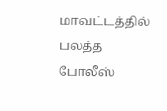மாவட்டத்தில் பலத்த போலீஸ்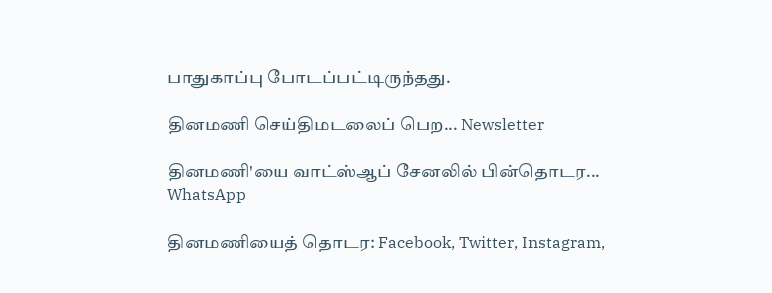பாதுகாப்பு போடப்பட்டிருந்தது.

தினமணி செய்திமடலைப் பெற... Newsletter

தினமணி'யை வாட்ஸ்ஆப் சேனலில் பின்தொடர... WhatsApp

தினமணியைத் தொடர: Facebook, Twitter, Instagram,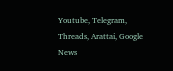Youtube, Telegram, Threads, Arattai, Google News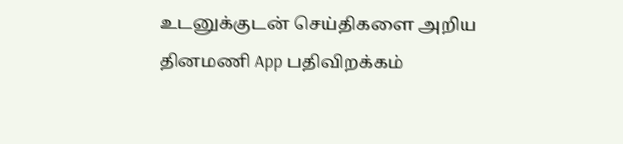உடனுக்குடன் செய்திகளை அறிய தினமணி App பதிவிறக்கம்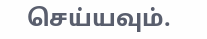செய்யவும்.